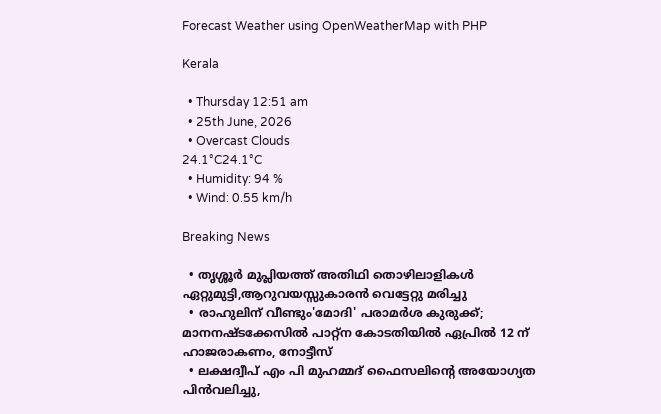Forecast Weather using OpenWeatherMap with PHP

Kerala

  • Thursday 12:51 am
  • 25th June, 2026
  • Overcast Clouds
24.1°C24.1°C
  • Humidity: 94 %
  • Wind: 0.55 km/h

Breaking News

  • തൃശ്ശൂർ മുപ്ലിയത്ത് അതിഥി തൊഴിലാളികൾ ഏറ്റുമുട്ടി,ആറുവയസ്സുകാരൻ വെട്ടേറ്റു മരിച്ചു
  • രാഹുലിന് വീണ്ടും'മോദി' പരാമര്‍ശ കുരുക്ക്; മാനനഷ്ടക്കേസിൽ പാറ്റ്ന കോടതിയിൽ ഏപ്രിൽ 12 ന് ഹാജരാകണം, നോട്ടീസ്
  • ലക്ഷദ്വീപ് എം പി മുഹമ്മദ് ഫൈസലിൻ്റെ അയോഗ്യത പിൻവലിച്ചു,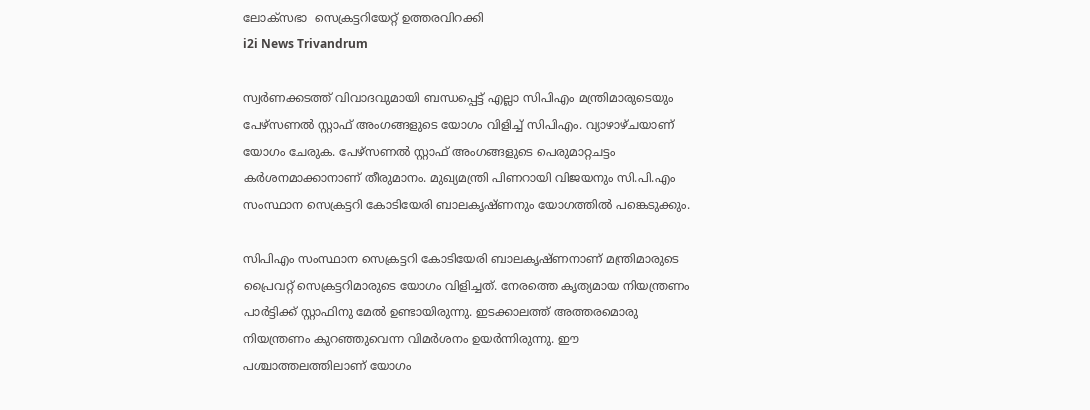ലോക്സഭാ  സെക്രട്ടറിയേറ്റ് ഉത്തരവിറക്കി
i2i News Trivandrum

സ്വര്‍ണക്കടത്ത് വിവാദവുമായി ബന്ധപ്പെട്ട് എല്ലാ സിപിഎം മന്ത്രിമാരുടെയും പേഴ്‌സണല്‍ സ്റ്റാഫ് അംഗങ്ങളുടെ യോഗം വിളിച്ച് സിപിഎം. വ്യാഴാഴ്ചയാണ് യോഗം ചേരുക. പേഴ്‌സണല്‍ സ്റ്റാഫ് അംഗങ്ങളുടെ പെരുമാറ്റചട്ടം കര്‍ശനമാക്കാനാണ് തീരുമാനം. മുഖ്യമന്ത്രി പിണറായി വിജയനും സി.പി.എം സംസ്ഥാന സെക്രട്ടറി കോടിയേരി ബാലകൃഷ്‌ണനും യോഗത്തില്‍ പങ്കെടുക്കും.

സിപിഎം സംസ്ഥാന സെക്രട്ടറി കോടിയേരി ബാലകൃഷ്ണനാണ് മന്ത്രിമാരുടെ പ്രൈവറ്റ് സെക്രട്ടറിമാരുടെ യോഗം വിളിച്ചത്. നേരത്തെ കൃത്യമായ നിയന്ത്രണം പാര്‍ട്ടിക്ക് സ്റ്റാഫിനു മേല്‍ ഉണ്ടായിരുന്നു. ഇടക്കാലത്ത് അത്തരമൊരു നിയന്ത്രണം കുറഞ്ഞുവെന്ന വിമര്‍ശനം ഉയര്‍ന്നിരുന്നു. ഈ പശ്ചാത്തലത്തിലാണ് യോഗം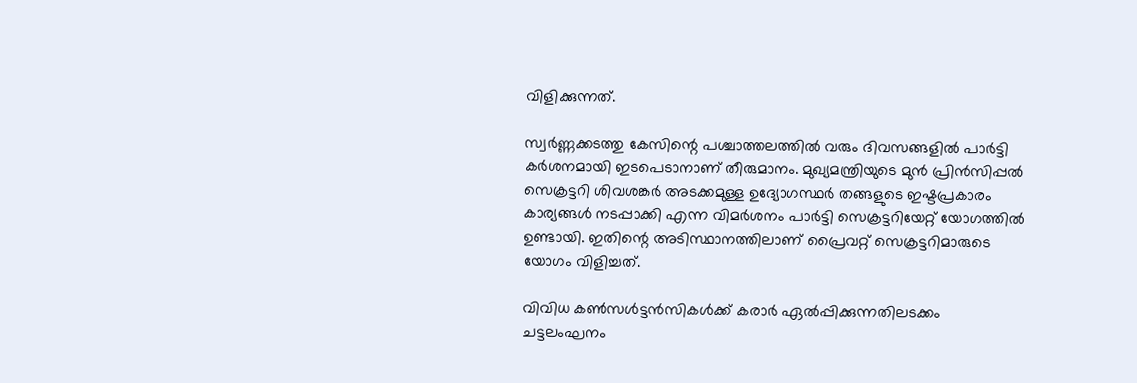വിളിക്കുന്നത്.

സ്വര്‍ണ്ണക്കടത്തു കേസിന്റെ പശ്ചാത്തലത്തില്‍ വരും ദിവസങ്ങളില്‍ പാര്‍ട്ടി കര്‍ശനമായി ഇടപെടാനാണ് തീരുമാനം. മുഖ്യമന്ത്രിയുടെ മുന്‍ പ്രിന്‍സിപ്പല്‍ സെക്രട്ടറി ശിവശങ്കര്‍ അടക്കമുള്ള ഉദ്യോഗസ്ഥര്‍ തങ്ങളുടെ ഇഷ്ടപ്രകാരം കാര്യങ്ങള്‍ നടപ്പാക്കി എന്ന വിമര്‍ശനം പാര്‍ട്ടി സെക്രട്ടറിയേറ്റ് യോഗത്തില്‍ ഉണ്ടായി. ഇതിന്റെ അടിസ്ഥാനത്തിലാണ് പ്രൈവറ്റ് സെക്രട്ടറിമാരുടെ യോഗം വിളിച്ചത്.

വിവിധ കൺസൾട്ടൻസികൾക്ക് കരാര്‍ ഏൽപ്പിക്കുന്നതിലടക്കം ചട്ടലംഘനം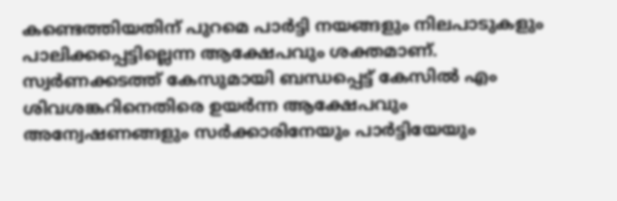കണ്ടെത്തിയതിന് പുറമെ പാര്‍ട്ടി നയങ്ങളും നിലപാടുകളും പാലിക്കപ്പെട്ടില്ലെന്ന ആക്ഷേപവും ശക്തമാണ്. സ്വര്‍ണക്കടത്ത് കേസുമായി ബന്ധപ്പെട്ട് കേസിൽ എം ശിവശങ്കറിനെതിരെ ഉയര്‍ന്ന ആക്ഷേപവും അന്വേഷണങ്ങളും സര്‍ക്കാരിനേയും പാര്‍ട്ടിയേയും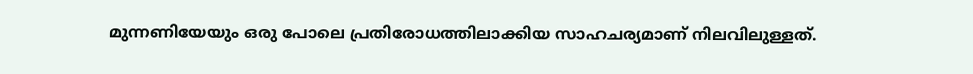മുന്നണിയേയും ഒരു പോലെ പ്രതിരോധത്തിലാക്കിയ സാഹചര്യമാണ് നിലവിലുള്ളത്.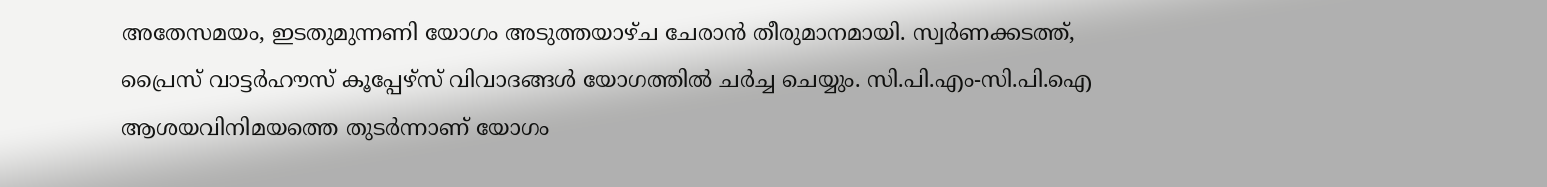അതേസമയം, ഇടതുമുന്നണി യോഗം അടുത്തയാഴ്ച ചേരാന്‍ തീരുമാനമായി. സ്വര്‍ണക്കടത്ത്, പ്രൈസ് വാട്ടര്‍ഹൗസ് കൂപ്പേഴ്സ് വിവാദങ്ങള്‍ യോഗത്തില്‍ ചര്‍ച്ച ചെയ്യും. സി.പി.എം-സി.പി.ഐ ആശയവിനിമയത്തെ തുടര്‍ന്നാണ് യോഗം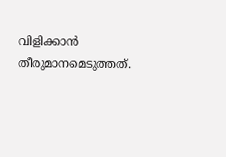വിളിക്കാന്‍ തീരുമാനമെടുത്തത്.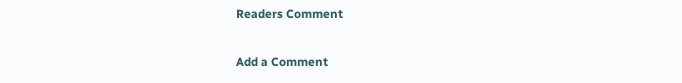Readers Comment

Add a Comment